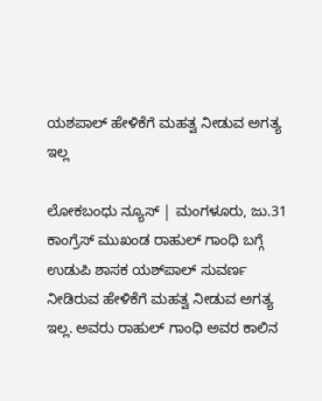ಯಶಪಾಲ್ ಹೇಳಿಕೆಗೆ ಮಹತ್ವ ನೀಡುವ ಅಗತ್ಯ ಇಲ್ಲ

ಲೋಕಬಂಧು ನ್ಯೂಸ್ | ಮಂಗಳೂರು, ಜು.31
ಕಾಂಗ್ರೆಸ್ ಮುಖಂಡ ರಾಹುಲ್ ಗಾಂಧಿ ಬಗ್ಗೆ ಉಡುಪಿ ಶಾಸಕ ಯಶ್‌ಪಾಲ್ ಸುವರ್ಣ ನೀಡಿರುವ ಹೇಳಿಕೆಗೆ ಮಹತ್ವ ನೀಡುವ ಅಗತ್ಯ ಇಲ್ಲ. ಅವರು ರಾಹುಲ್ ಗಾಂಧಿ ಅವರ ಕಾಲಿನ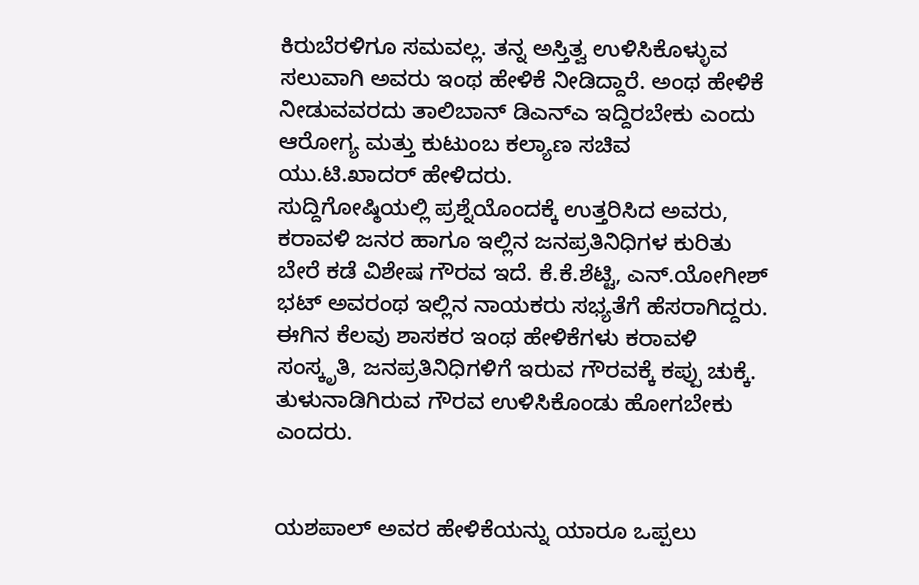ಕಿರುಬೆರಳಿಗೂ ಸಮವಲ್ಲ. ತನ್ನ ಅಸ್ತಿತ್ವ ಉಳಿಸಿಕೊಳ್ಳುವ ಸಲುವಾಗಿ ಅವರು ಇಂಥ ಹೇಳಿಕೆ ನೀಡಿದ್ದಾರೆ. ಅಂಥ ಹೇಳಿಕೆ ನೀಡುವವರದು ತಾಲಿಬಾನ್ ಡಿಎನ್‌ಎ ಇದ್ದಿರಬೇಕು ಎಂದು ಆರೋಗ್ಯ ಮತ್ತು ಕುಟುಂಬ ಕಲ್ಯಾಣ ಸಚಿವ ಯು.ಟಿ.ಖಾದ‌ರ್ ಹೇಳಿದರು.
ಸುದ್ದಿಗೋಷ್ಠಿಯಲ್ಲಿ ಪ್ರಶ್ನೆಯೊಂದಕ್ಕೆ ಉತ್ತರಿಸಿದ ಅವರು, ಕರಾವಳಿ ಜನರ ಹಾಗೂ ಇಲ್ಲಿನ ಜನಪ್ರತಿನಿಧಿಗಳ ಕುರಿತು ಬೇರೆ ಕಡೆ ವಿಶೇಷ ಗೌರವ ಇದೆ. ಕೆ.ಕೆ.ಶೆಟ್ಟಿ, ಎನ್.ಯೋಗೀಶ್ ಭಟ್ ಅವರಂಥ ಇಲ್ಲಿನ ನಾಯಕರು ಸಭ್ಯತೆಗೆ ಹೆಸರಾಗಿದ್ದರು. ಈಗಿನ ಕೆಲವು ಶಾಸಕರ ಇಂಥ ಹೇಳಿಕೆಗಳು ಕರಾವಳಿ ಸಂಸ್ಕೃತಿ, ಜನಪ್ರತಿನಿಧಿಗಳಿಗೆ ಇರುವ ಗೌರವಕ್ಕೆ ಕಪ್ಪು ಚುಕ್ಕೆ. ತುಳುನಾಡಿಗಿರುವ ಗೌರವ ಉಳಿಸಿಕೊಂಡು ಹೋಗಬೇಕು ಎಂದರು.


ಯಶಪಾಲ್ ಅವರ ಹೇಳಿಕೆಯನ್ನು ಯಾರೂ ಒಪ್ಪಲು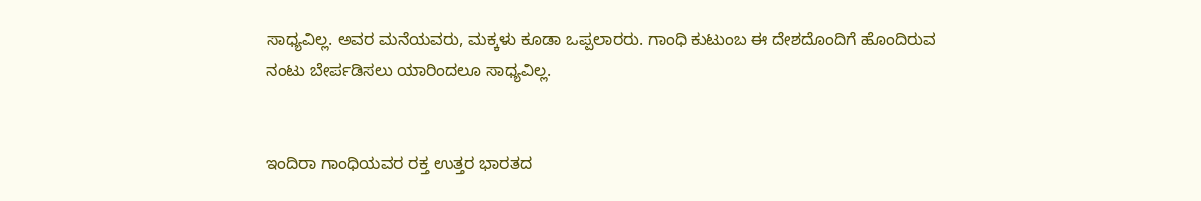ಸಾಧ್ಯವಿಲ್ಲ. ಅವರ ಮನೆಯವರು, ಮಕ್ಕಳು ಕೂಡಾ ಒಪ್ಪಲಾರರು. ಗಾಂಧಿ ಕುಟುಂಬ ಈ ದೇಶದೊಂದಿಗೆ ಹೊಂದಿರುವ ನಂಟು ಬೇರ್ಪಡಿಸಲು ಯಾರಿಂದಲೂ ಸಾಧ್ಯವಿಲ್ಲ.


ಇಂದಿರಾ ಗಾಂಧಿಯವರ ರಕ್ತ ಉತ್ತರ ಭಾರತದ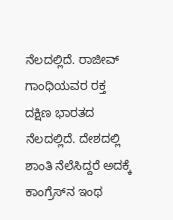ನೆಲದಲ್ಲಿದೆ. ರಾಜೀವ್ ಗಾಂಧಿಯವರ ರಕ್ತ ದಕ್ಷಿಣ ಭಾರತದ ನೆಲದಲ್ಲಿದೆ. ದೇಶದಲ್ಲಿ ಶಾಂತಿ ನೆಲೆಸಿದ್ದರೆ ಅದಕ್ಕೆ ಕಾಂಗ್ರೆಸ್‌ನ ಇಂಥ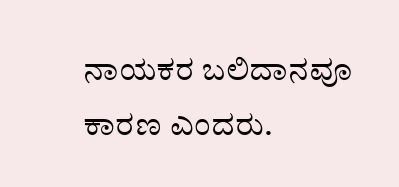ನಾಯಕರ ಬಲಿದಾನವೂ ಕಾರಣ ಎಂದರು.